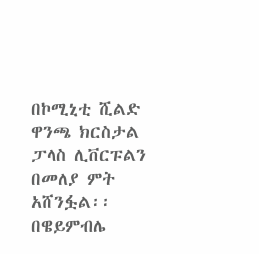በኮሚኒቲ ሺልድ ዋንጫ ክርስታል ፓላስ ሊቨርፑልን በመለያ ምት አሸንፏል፡፡ በዌይምብሌ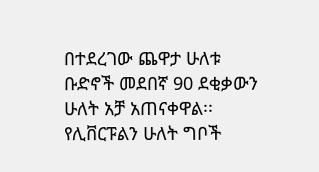በተደረገው ጨዋታ ሁለቱ ቡድኖች መደበኛ 90 ደቂቃውን ሁለት አቻ አጠናቀዋል፡፡
የሊቨርፑልን ሁለት ግቦች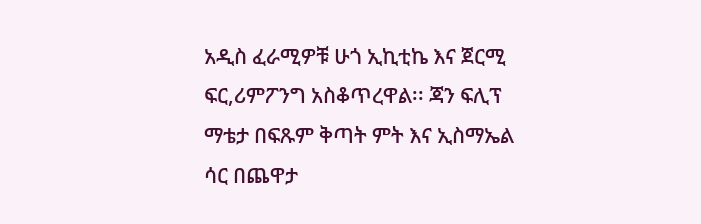አዲስ ፈራሚዎቹ ሁጎ ኢኪቲኬ እና ጀርሚ ፍር,ሪምፖንግ አስቆጥረዋል፡፡ ጃን ፍሊፕ ማቴታ በፍጹም ቅጣት ምት እና ኢስማኤል ሳር በጨዋታ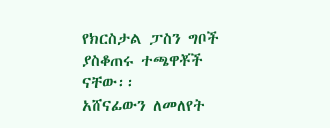የክርስታል ፓስን ግቦች ያስቆጠሩ ተጫዋቾች ናቸው፡፡
አሸናፊውን ለመለየት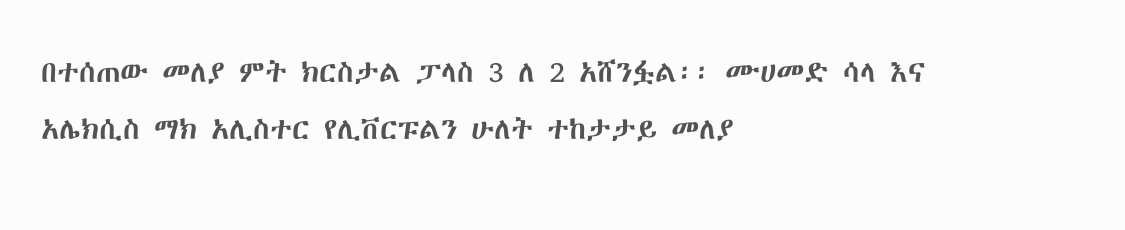በተሰጠው መለያ ምት ክርስታል ፓላስ 3 ለ 2 አሸንፏል፡፡ ሙሀመድ ሳላ እና አሌክሲስ ማክ አሊስተር የሊቨርፑልን ሁለት ተከታታይ መለያ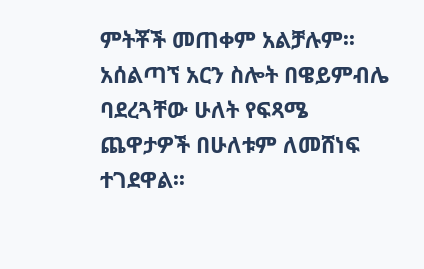ምትቾች መጠቀም አልቻሉም፡፡
አሰልጣኘ አርን ስሎት በዌይምብሌ ባደረጓቸው ሁለት የፍጻሜ ጨዋታዎች በሁለቱም ለመሸነፍ ተገደዋል፡፡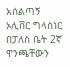አሰልጣኝ ኦሊቨር ግላስነር በፓለስ ቤት 2ኛ ዋንጫቸውን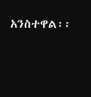አንስተዋል፡፡